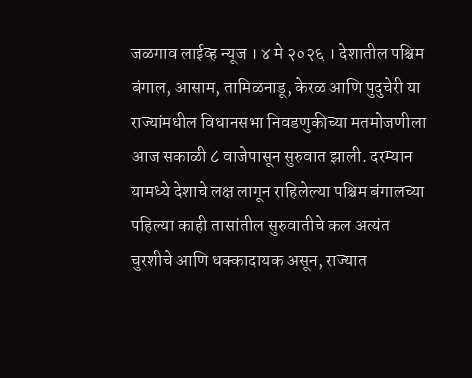जळगाव लाईव्ह न्यूज । ४ मे २०२६ । देशातील पश्चिम बंगाल, आसाम, तामिळनाडू, केरळ आणि पुदुचेरी या राज्यांमधील विधानसभा निवडणुकीच्या मतमोजणीला आज सकाळी ८ वाजेपासून सुरुवात झाली. दरम्यान यामध्ये देशाचे लक्ष लागून राहिलेल्या पश्चिम बंगालच्या पहिल्या काही तासांतील सुरुवातीचे कल अत्यंत चुरशीचे आणि धक्कादायक असून, राज्यात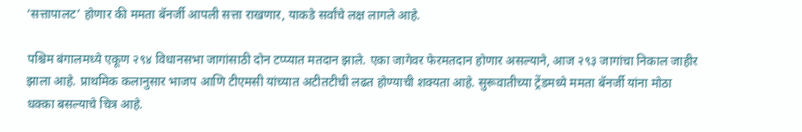‘सत्तापालट’ होणार की ममता बॅनर्जी आपली सत्ता राखणार, याकडे सर्वांचे लक्ष लागले आहे.

पश्चिम बंगालमध्ये एकूण २९४ विधानसभा जागांसाठी दोन टप्प्यात मतदान झाले. एका जागेवर फेरमतदान होणार असल्याने, आज २९३ जागांचा निकाल जाहीर झाला आहे. प्राथमिक कलानुसार भाजप आणि टीएमसी यांच्यात अटीतटीची लढत होण्याची शक्यता आहे. सुरूवातीच्या ट्रेंडमध्ये ममता बॅनर्जी यांना मोठा धक्का बसल्याचे चित्र आहे.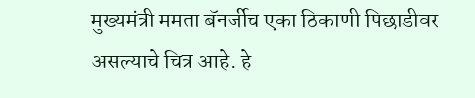मुख्यमंत्री ममता बॅनर्जीच एका ठिकाणी पिछाडीवर असल्याचे चित्र आहे. हे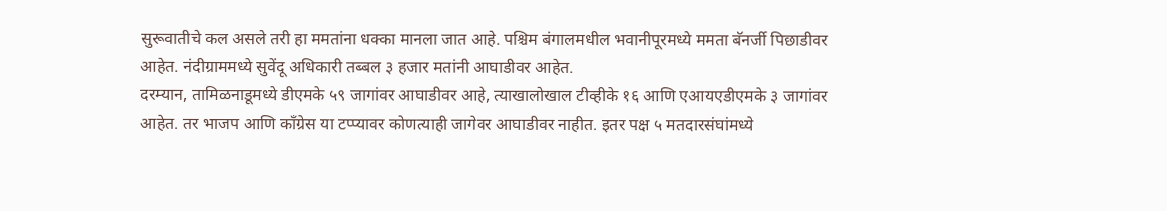सुरूवातीचे कल असले तरी हा ममतांना धक्का मानला जात आहे. पश्चिम बंगालमधील भवानीपूरमध्ये ममता बॅनर्जी पिछाडीवर आहेत. नंदीग्राममध्ये सुवेंदू अधिकारी तब्बल ३ हजार मतांनी आघाडीवर आहेत.
दरम्यान, तामिळनाडूमध्ये डीएमके ५९ जागांवर आघाडीवर आहे, त्याखालोखाल टीव्हीके १६ आणि एआयएडीएमके ३ जागांवर आहेत. तर भाजप आणि काँग्रेस या टप्प्यावर कोणत्याही जागेवर आघाडीवर नाहीत. इतर पक्ष ५ मतदारसंघांमध्ये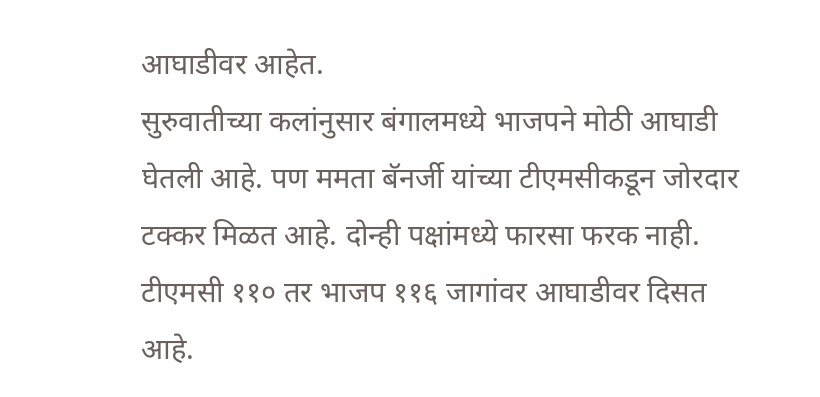आघाडीवर आहेत.
सुरुवातीच्या कलांनुसार बंगालमध्ये भाजपने मोठी आघाडी घेतली आहे. पण ममता बॅनर्जी यांच्या टीएमसीकडून जोरदार टक्कर मिळत आहे. दोन्ही पक्षांमध्ये फारसा फरक नाही. टीएमसी ११० तर भाजप ११६ जागांवर आघाडीवर दिसत आहे.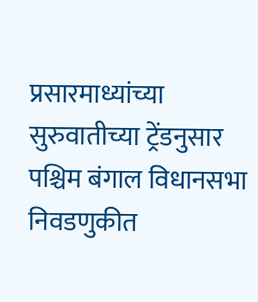प्रसारमाध्यांच्या सुरुवातीच्या ट्रेंडनुसार पश्चिम बंगाल विधानसभा निवडणुकीत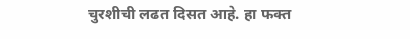चुरशीची लढत दिसत आहे. हा फक्त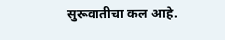सुरूवातीचा कल आहे.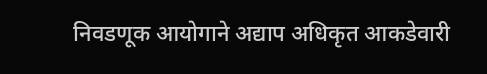निवडणूक आयोगाने अद्याप अधिकृत आकडेवारी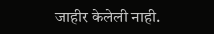जाहीर केलेली नाही.